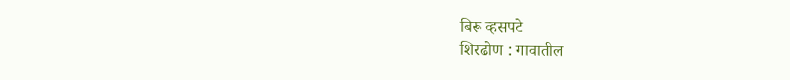बिरू व्हसपटे
शिरढोण : गावातील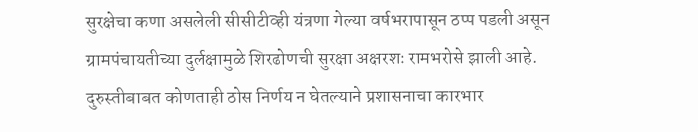सुरक्षेचा कणा असलेली सीसीटीव्ही यंत्रणा गेल्या वर्षभरापासून ठप्प पडली असून ग्रामपंचायतीच्या दुर्लक्षामुळे शिरढोणची सुरक्षा अक्षरशः रामभरोसे झाली आहे. दुरुस्तीबाबत कोणताही ठोस निर्णय न घेतल्याने प्रशासनाचा कारभार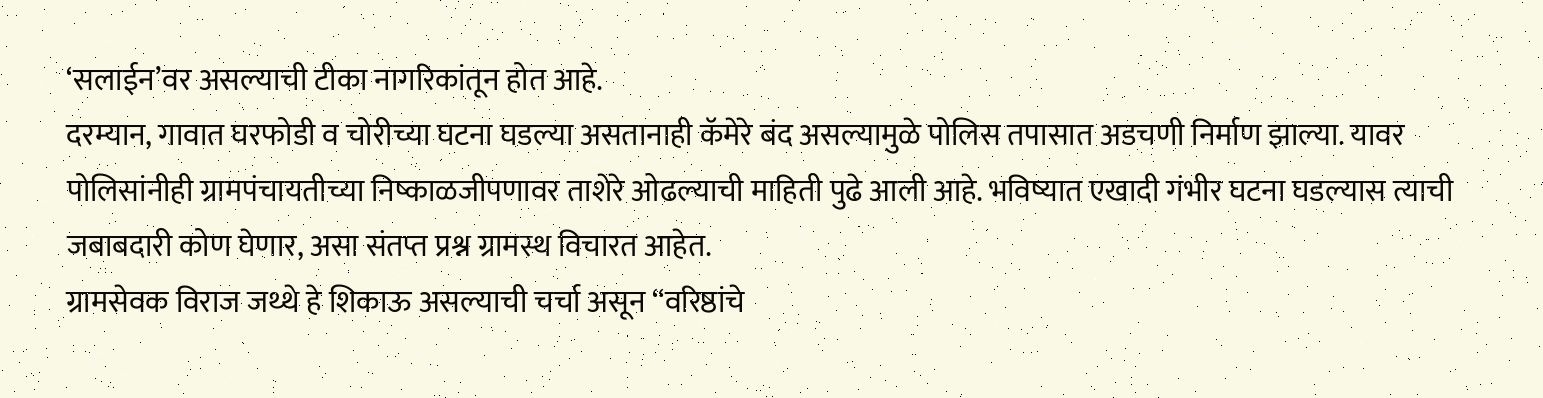‘सलाईन’वर असल्याची टीका नागरिकांतून होत आहे.
दरम्यान, गावात घरफोडी व चोरीच्या घटना घडल्या असतानाही कॅमेरे बंद असल्यामुळे पोलिस तपासात अडचणी निर्माण झाल्या. यावर पोलिसांनीही ग्रामपंचायतीच्या निष्काळजीपणावर ताशेरे ओढल्याची माहिती पुढे आली आहे. भविष्यात एखादी गंभीर घटना घडल्यास त्याची जबाबदारी कोण घेणार, असा संतप्त प्रश्न ग्रामस्थ विचारत आहेत.
ग्रामसेवक विराज जथ्थे हे शिकाऊ असल्याची चर्चा असून “वरिष्ठांचे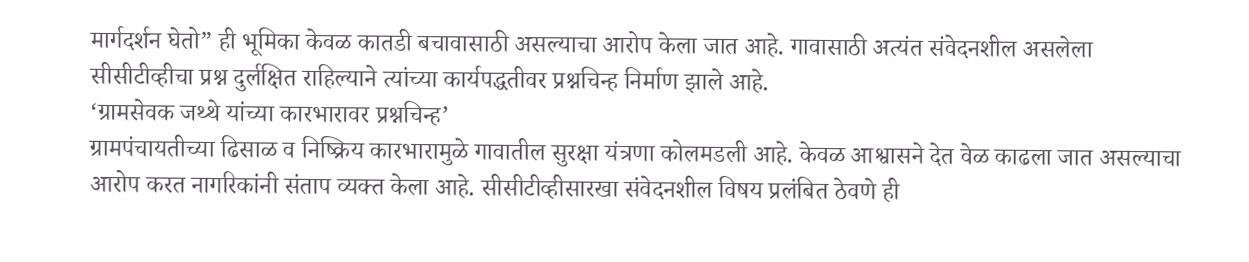मार्गदर्शन घेतो” ही भूमिका केवळ कातडी बचावासाठी असल्याचा आरोप केला जात आहे. गावासाठी अत्यंत संवेदनशील असलेला सीसीटीव्हीचा प्रश्न दुर्लक्षित राहिल्याने त्यांच्या कार्यपद्धतीवर प्रश्नचिन्ह निर्माण झाले आहे.
‘ग्रामसेवक जथ्थे यांच्या कारभारावर प्रश्नचिन्ह’
ग्रामपंचायतीच्या ढिसाळ व निष्क्रिय कारभारामुळे गावातील सुरक्षा यंत्रणा कोलमडली आहे. केवळ आश्वासने देत वेळ काढला जात असल्याचा आरोप करत नागरिकांनी संताप व्यक्त केला आहे. सीसीटीव्हीसारखा संवेदनशील विषय प्रलंबित ठेवणे ही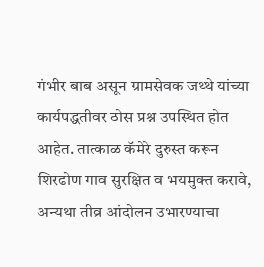गंभीर बाब असून ग्रामसेवक जथ्थे यांच्या कार्यपद्धतीवर ठोस प्रश्न उपस्थित होत आहेत. तात्काळ कॅमेरे दुरुस्त करून शिरढोण गाव सुरक्षित व भयमुक्त करावे, अन्यथा तीव्र आंदोलन उभारण्याचा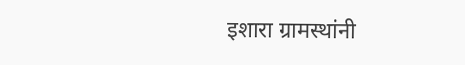इशारा ग्रामस्थांनी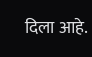दिला आहे.